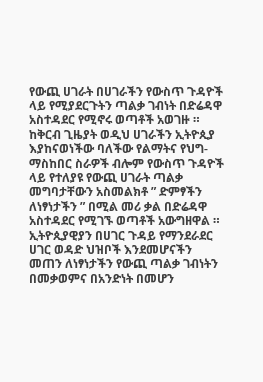የውጪ ሀገራት በሀገራችን የውስጥ ጉዳዮች ላይ የሚያደርጉትን ጣልቃ ገብነት በድሬዳዋ አስተዳደር የሚኖሩ ወጣቶች አወገዙ ።
ከቅርብ ጊዜያት ወዲህ ሀገራችን ኢትዮጲያ እያከናወነችው ባለችው የልማትና የህግ-ማስከበር ስራዎች ብሎም የውስጥ ጉዳዮች ላይ የተለያዩ የውጪ ሀገራት ጣልቃ መግባታቸውን አስመልክቶ ” ድምፃችን ለነፃነታችን ” በሚል መሪ ቃል በድሬዳዋ አስተዳደር የሚገኙ ወጣቶች አውግዘዋል ። ኢትዮጲያዊያን በሀገር ጉዳይ የማንደራደር ሀገር ወዳድ ህዝቦች እንደመሆናችን መጠን ለነፃነታችን የውጪ ጣልቃ ገብነትን በመቃወምና በአንድነት በመሆን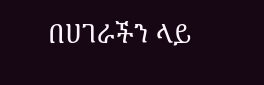በሀገራችን ላይ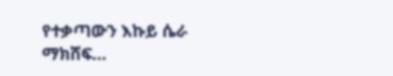የተቃጣውን እኩይ ሴራ ማክሸፍ…